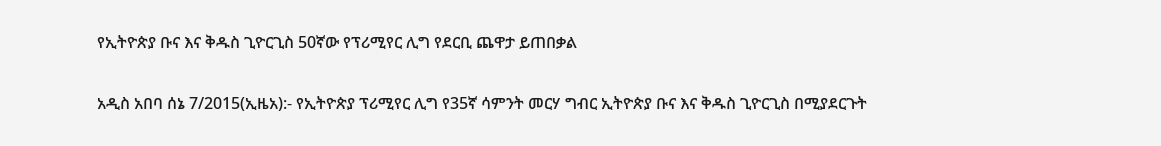የኢትዮጵያ ቡና እና ቅዱስ ጊዮርጊስ 50ኛው የፕሪሚየር ሊግ የደርቢ ጨዋታ ይጠበቃል

አዲስ አበባ ሰኔ 7/2015(ኢዜአ):- የኢትዮጵያ ፕሪሚየር ሊግ የ35ኛ ሳምንት መርሃ ግብር ኢትዮጵያ ቡና እና ቅዱስ ጊዮርጊስ በሚያደርጉት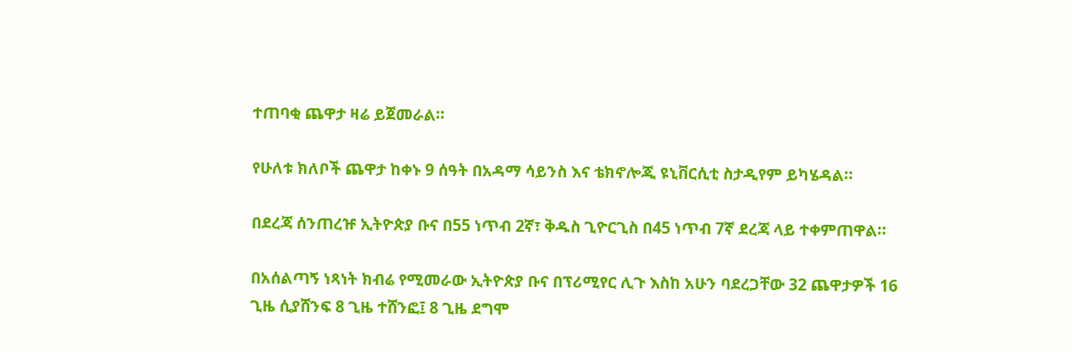ተጠባቂ ጨዋታ ዛሬ ይጀመራል።

የሁለቱ ክለቦች ጨዋታ ከቀኑ 9 ሰዓት በአዳማ ሳይንስ እና ቴክኖሎጂ ዩኒቨርሲቲ ስታዲየም ይካሄዳል።

በደረጃ ሰንጠረዡ ኢትዮጵያ ቡና በ55 ነጥብ 2ኛ፣ ቅዱስ ጊዮርጊስ በ45 ነጥብ 7ኛ ደረጃ ላይ ተቀምጠዋል።

በአሰልጣኝ ነጻነት ክብሬ የሚመራው ኢትዮጵያ ቡና በፕሪሚየር ሊጉ እስከ አሁን ባደረጋቸው 32 ጨዋታዎች 16 ጊዜ ሲያሸንፍ 8 ጊዜ ተሸንፎ፤ 8 ጊዜ ደግሞ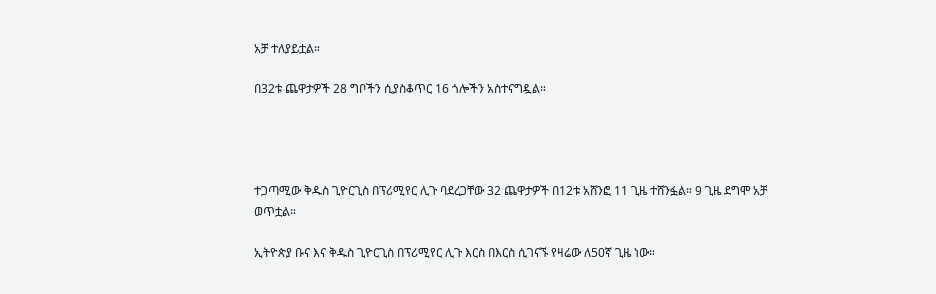አቻ ተለያይቷል።

በ32ቱ ጨዋታዎች 28 ግቦችን ሲያስቆጥር 16 ጎሎችን አስተናግዷል።




ተጋጣሚው ቅዱስ ጊዮርጊስ በፕሪሚየር ሊጉ ባደረጋቸው 32 ጨዋታዎች በ12ቱ አሸንፎ 11 ጊዜ ተሸንፏል። 9 ጊዜ ደግሞ አቻ ወጥቷል።

ኢትዮጵያ ቡና እና ቅዱስ ጊዮርጊስ በፕሪሚየር ሊጉ እርስ በእርስ ሲገናኙ የዛሬው ለ50ኛ ጊዜ ነው።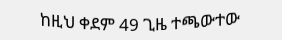ከዚህ ቀደም 49 ጊዜ ተጫውተው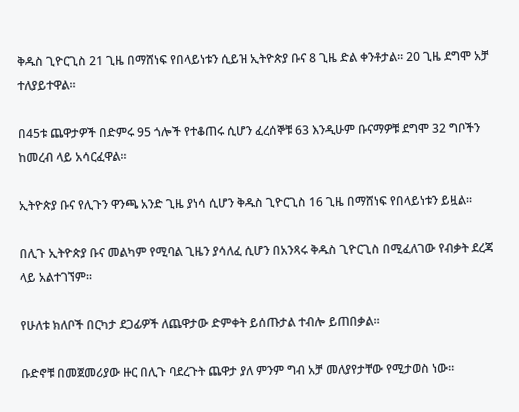ቅዱስ ጊዮርጊስ 21 ጊዜ በማሸነፍ የበላይነቱን ሲይዝ ኢትዮጵያ ቡና 8 ጊዜ ድል ቀንቶታል። 20 ጊዜ ደግሞ አቻ ተለያይተዋል።

በ45ቱ ጨዋታዎች በድምሩ 95 ጎሎች የተቆጠሩ ሲሆን ፈረሰኞቹ 63 እንዲሁም ቡናማዎቹ ደግሞ 32 ግቦችን ከመረብ ላይ አሳርፈዋል።

ኢትዮጵያ ቡና የሊጉን ዋንጫ አንድ ጊዜ ያነሳ ሲሆን ቅዱስ ጊዮርጊስ 16 ጊዜ በማሸነፍ የበላይነቱን ይዟል።

በሊጉ ኢትዮጵያ ቡና መልካም የሚባል ጊዜን ያሳለፈ ሲሆን በአንጻሩ ቅዱስ ጊዮርጊስ በሚፈለገው የብቃት ደረጃ ላይ አልተገኘም።

የሁለቱ ክለቦች በርካታ ደጋፊዎች ለጨዋታው ድምቀት ይሰጡታል ተብሎ ይጠበቃል።

ቡድኖቹ በመጀመሪያው ዙር በሊጉ ባደረጉት ጨዋታ ያለ ምንም ግብ አቻ መለያየታቸው የሚታወስ ነው።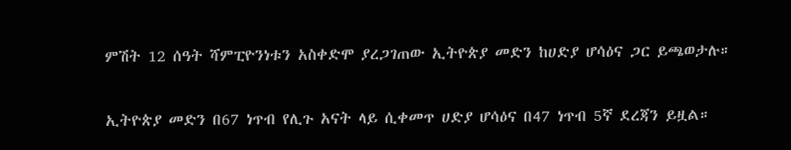ምሽት 12 ሰዓት ሻምፒዮንነቱን አስቀድሞ ያረጋገጠው ኢትዮጵያ መድን ከሀድያ ሆሳዕና ጋር ይጫወታሉ።

ኢትዮጵያ መድን በ67 ነጥብ የሊጉ አናት ላይ ሲቀመጥ ሀድያ ሆሳዕና በ47 ነጥብ 5ኛ ደረጃን ይዟል።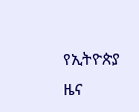የኢትዮጵያ ዜና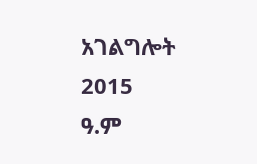አገልግሎት
2015
ዓ.ም